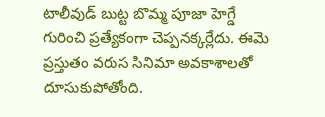టాలీవుడ్ బుట్ట బొమ్మ పూజా హెగ్డే గురించి ప్రత్యేకంగా చెప్పనక్కర్లేదు. ఈమె ప్రస్తుతం వరుస సినిమా అవకాశాలతో దూసుకుపోతోంది.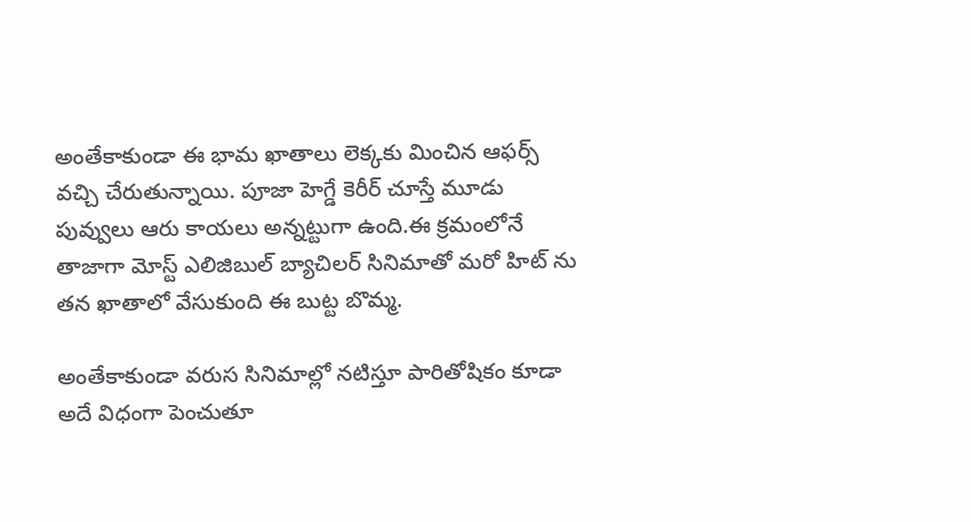అంతేకాకుండా ఈ భామ ఖాతాలు లెక్కకు మించిన ఆఫర్స్ వచ్చి చేరుతున్నాయి. పూజా హెగ్డే కెరీర్ చూస్తే మూడు పువ్వులు ఆరు కాయలు అన్నట్టుగా ఉంది.ఈ క్రమంలోనే తాజాగా మోస్ట్ ఎలిజిబుల్ బ్యాచిలర్ సినిమాతో మరో హిట్ ను తన ఖాతాలో వేసుకుంది ఈ బుట్ట బొమ్మ.

అంతేకాకుండా వరుస సినిమాల్లో నటిస్తూ పారితోషికం కూడా అదే విధంగా పెంచుతూ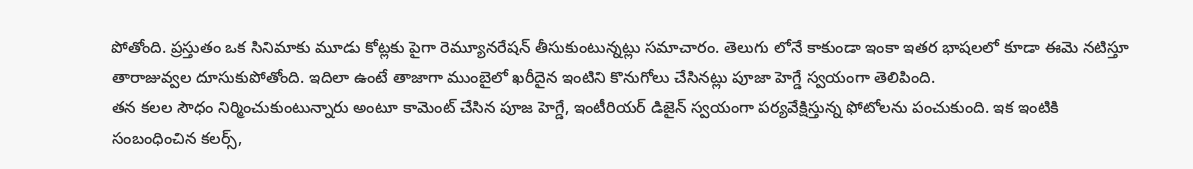పోతోంది. ప్రస్తుతం ఒక సినిమాకు మూడు కోట్లకు పైగా రెమ్యూనరేషన్ తీసుకుంటున్నట్లు సమాచారం. తెలుగు లోనే కాకుండా ఇంకా ఇతర భాషలలో కూడా ఈమె నటిస్తూ తారాజువ్వల దూసుకుపోతోంది. ఇదిలా ఉంటే తాజాగా ముంబైలో ఖరీదైన ఇంటిని కొనుగోలు చేసినట్లు పూజా హెగ్డే స్వయంగా తెలిపింది.
తన కలల సౌధం నిర్మించుకుంటున్నారు అంటూ కామెంట్ చేసిన పూజ హెగ్డే, ఇంటీరియర్ డిజైన్ స్వయంగా పర్యవేక్షిస్తున్న ఫోటోలను పంచుకుంది. ఇక ఇంటికి సంబంధించిన కలర్స్,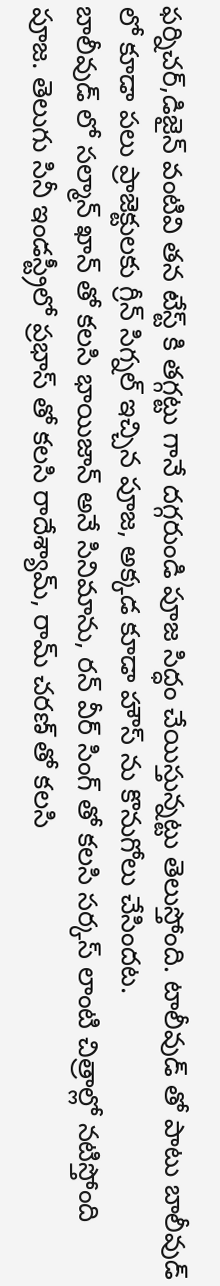ఫర్నిచర్,డిజైన్ వంటివి తన టేస్ట్ కి తగ్గట్టు గానే దగ్గరుండి పూజ సిద్ధం చేయిస్తున్నట్టు తెలుస్తోంది. టాలీవుడ్ తో పాటు బాలీవుడ్ లో కూడా పలు ప్రాజెక్టులకు గ్రీన్ సిగ్నల్ ఇచ్చిన పూజ, అక్కడ కూడా హౌస్ ను కొనుగోలు చేసిందట.
బాలీవుడ్ లో సల్మాన్ ఖాన్ తో కలసి భాయిజాన్ అనే సినిమాను, రన్ వీర్ సింగ్ తో కలసి సర్కస్ లాంటి చిత్రాల్లో నటిస్తోంది పూజ. తెలుగు సినీ ఇండస్ట్రీలో ప్రభాస్ తో కలసి రాదేశ్యామ్, రామ్ చరణ్ తో కలసి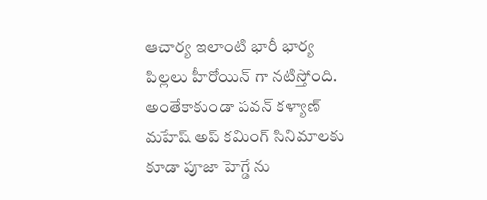ఆచార్య ఇలాంటి భారీ భార్య పిల్లలు హీరోయిన్ గా నటిస్తోంది. అంతేకాకుండా పవన్ కళ్యాణ్ మహేష్ అప్ కమింగ్ సినిమాలకు కూడా పూజా హెగ్డే ను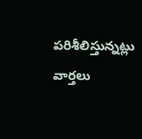పరిశీలిస్తున్నట్లు వార్తలు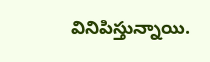వినిపిస్తున్నాయి.